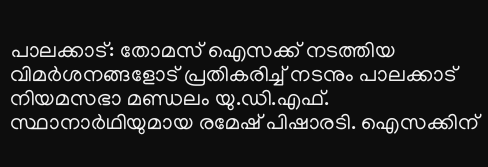പാലക്കാട്: തോമസ് ഐസക്ക് നടത്തിയ വിമർശനങ്ങളോട് പ്രതികരിച്ച് നടനും പാലക്കാട് നിയമസഭാ മണ്ഡലം യു.ഡി.എഫ്. സ്ഥാനാർഥിയുമായ രമേഷ് പിഷാരടി. ഐസക്കിന്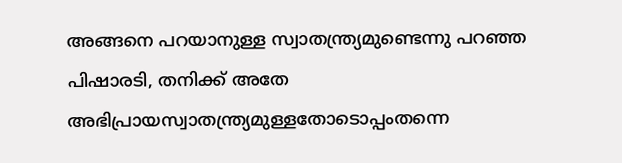അങ്ങനെ പറയാനുള്ള സ്വാതന്ത്ര്യമുണ്ടെന്നു പറഞ്ഞ പിഷാരടി, തനിക്ക് അതേ അഭിപ്രായസ്വാതന്ത്ര്യമുള്ളതോടൊപ്പംതന്നെ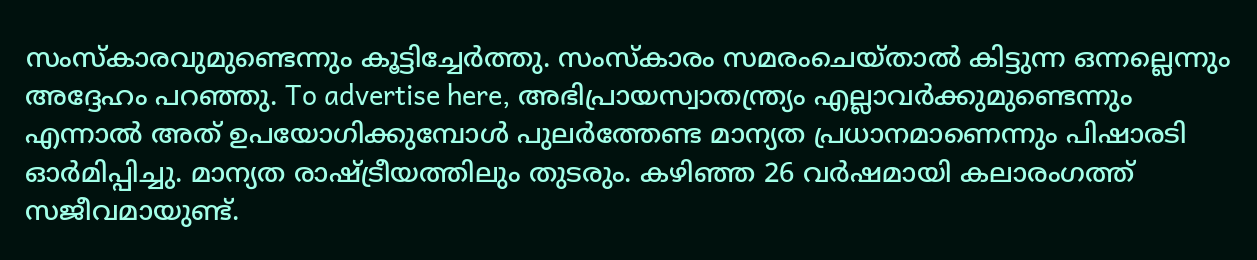സംസ്കാരവുമുണ്ടെന്നും കൂട്ടിച്ചേർത്തു. സംസ്കാരം സമരംചെയ്താൽ കിട്ടുന്ന ഒന്നല്ലെന്നും അദ്ദേഹം പറഞ്ഞു. To advertise here, അഭിപ്രായസ്വാതന്ത്ര്യം എല്ലാവർക്കുമുണ്ടെന്നും എന്നാൽ അത് ഉപയോഗിക്കുമ്പോൾ പുലർത്തേണ്ട മാന്യത പ്രധാനമാണെന്നും പിഷാരടി ഓർമിപ്പിച്ചു. മാന്യത രാഷ്ട്രീയത്തിലും തുടരും. കഴിഞ്ഞ 26 വർഷമായി കലാരംഗത്ത് സജീവമായുണ്ട്.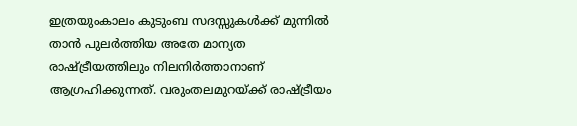ഇത്രയുംകാലം കുടുംബ സദസ്സുകൾക്ക് മുന്നിൽ താൻ പുലർത്തിയ അതേ മാന്യത രാഷ്ട്രീയത്തിലും നിലനിർത്താനാണ് ആഗ്രഹിക്കുന്നത്. വരുംതലമുറയ്ക്ക് രാഷ്ട്രീയം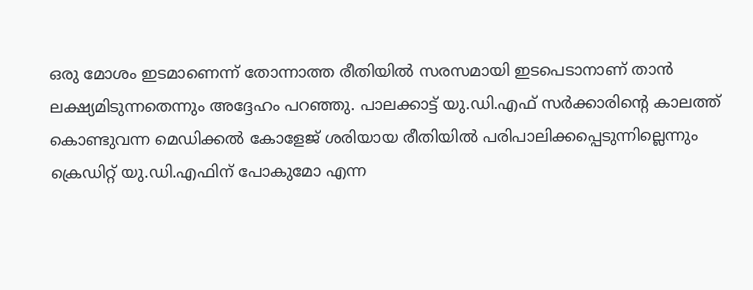ഒരു മോശം ഇടമാണെന്ന് തോന്നാത്ത രീതിയിൽ സരസമായി ഇടപെടാനാണ് താൻ ലക്ഷ്യമിടുന്നതെന്നും അദ്ദേഹം പറഞ്ഞു. പാലക്കാട്ട് യു.ഡി.എഫ് സർക്കാരിന്റെ കാലത്ത് കൊണ്ടുവന്ന മെഡിക്കൽ കോളേജ് ശരിയായ രീതിയിൽ പരിപാലിക്കപ്പെടുന്നില്ലെന്നും ക്രെഡിറ്റ് യു.ഡി.എഫിന് പോകുമോ എന്ന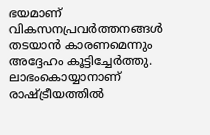ഭയമാണ് വികസനപ്രവർത്തനങ്ങൾ തടയാൻ കാരണമെന്നും അദ്ദേഹം കൂട്ടിച്ചേർത്തു. ലാഭംകൊയ്യാനാണ് രാഷ്ട്രീയത്തിൽ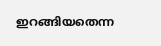ഇറങ്ങിയതെന്ന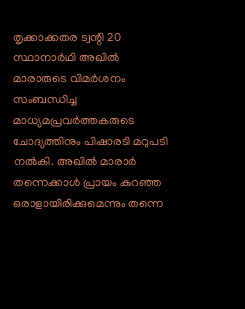തൃക്കാക്കതര ട്വന്റി 20 സ്ഥാനാർഥി അഖിൽ മാരാരുടെ വിമർശനം സംബന്ധിച്ച മാധ്യമപ്രവർത്തകരുടെ ചോദ്യത്തിനും പിഷാരടി മറുപടി നൽകി. അഖിൽ മാരാർ തന്നെക്കാൾ പ്രായം കുറഞ്ഞ ഒരാളായിരിക്കുമെന്നും തന്നെ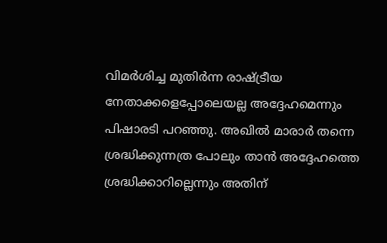വിമർശിച്ച മുതിർന്ന രാഷ്ട്രീയ നേതാക്കളെപ്പോലെയല്ല അദ്ദേഹമെന്നും പിഷാരടി പറഞ്ഞു. അഖിൽ മാരാർ തന്നെ ശ്രദ്ധിക്കുന്നത്ര പോലും താൻ അദ്ദേഹത്തെ ശ്രദ്ധിക്കാറില്ലെന്നും അതിന്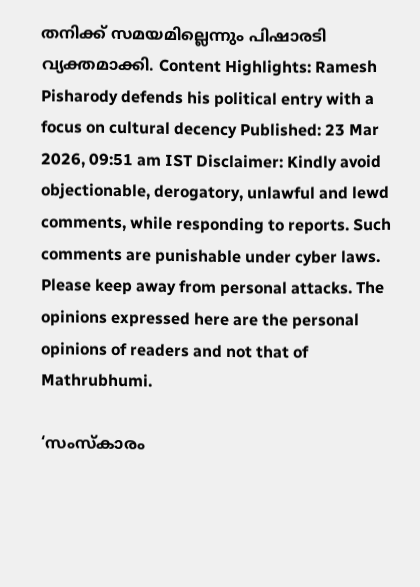തനിക്ക് സമയമില്ലെന്നും പിഷാരടി വ്യക്തമാക്കി. Content Highlights: Ramesh Pisharody defends his political entry with a focus on cultural decency Published: 23 Mar 2026, 09:51 am IST Disclaimer: Kindly avoid objectionable, derogatory, unlawful and lewd comments, while responding to reports. Such comments are punishable under cyber laws. Please keep away from personal attacks. The opinions expressed here are the personal opinions of readers and not that of Mathrubhumi.

‘സംസ്കാരം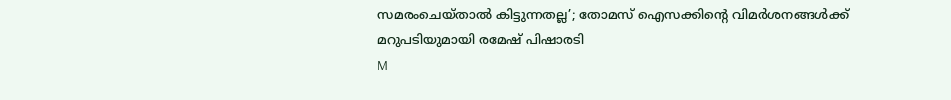സമരംചെയ്താൽ കിട്ടുന്നതല്ല’; തോമസ് ഐസക്കിന്റെ വിമർശനങ്ങൾക്ക് മറുപടിയുമായി രമേഷ് പിഷാരടി
M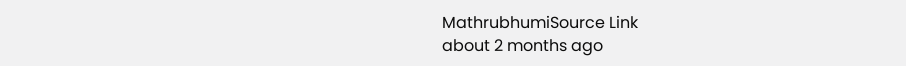MathrubhumiSource Link
about 2 months ago